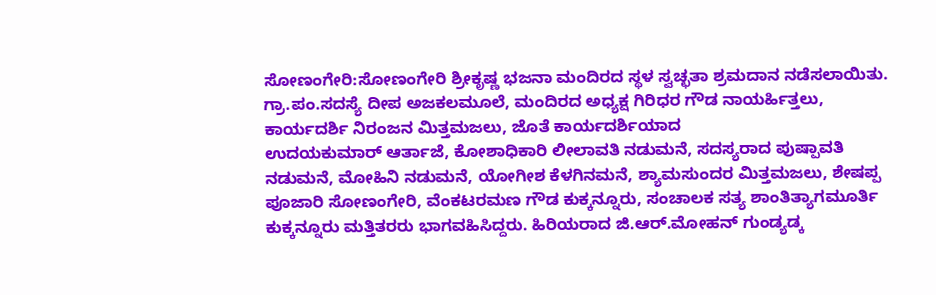ಸೋಣಂಗೇರಿ:ಸೋಣಂಗೇರಿ ಶ್ರೀಕೃಷ್ಣ ಭಜನಾ ಮಂದಿರದ ಸ್ಥಳ ಸ್ವಚ್ಛತಾ ಶ್ರಮದಾನ ನಡೆಸಲಾಯಿತು. ಗ್ರಾ.ಪಂ.ಸದಸ್ಯೆ ದೀಪ ಅಜಕಲಮೂಲೆ, ಮಂದಿರದ ಅಧ್ಯಕ್ಷ ಗಿರಿಧರ ಗೌಡ ನಾಯರ್ಹಿತ್ತಲು, ಕಾರ್ಯದರ್ಶಿ ನಿರಂಜನ ಮಿತ್ತಮಜಲು, ಜೊತೆ ಕಾರ್ಯದರ್ಶಿಯಾದ
ಉದಯಕುಮಾರ್ ಆರ್ತಾಜೆ, ಕೋಶಾಧಿಕಾರಿ ಲೀಲಾವತಿ ನಡುಮನೆ, ಸದಸ್ಯರಾದ ಪುಷ್ಪಾವತಿ ನಡುಮನೆ, ಮೋಹಿನಿ ನಡುಮನೆ, ಯೋಗೀಶ ಕೆಳಗಿನಮನೆ, ಶ್ಯಾಮಸುಂದರ ಮಿತ್ತಮಜಲು, ಶೇಷಪ್ಪ ಪೂಜಾರಿ ಸೋಣಂಗೇರಿ, ವೆಂಕಟರಮಣ ಗೌಡ ಕುಕ್ಕನ್ನೂರು, ಸಂಚಾಲಕ ಸತ್ಯ ಶಾಂತಿತ್ಯಾಗಮೂರ್ತಿ ಕುಕ್ಕನ್ನೂರು ಮತ್ತಿತರರು ಭಾಗವಹಿಸಿದ್ದರು. ಹಿರಿಯರಾದ ಜಿ.ಆರ್.ಮೋಹನ್ ಗುಂಡ್ಯಡ್ಕ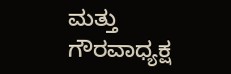ಮತ್ತು ಗೌರವಾಧ್ಯಕ್ಷ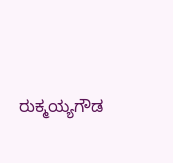ರುಕ್ಮಯ್ಯಗೌಡ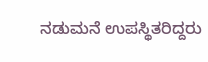ನಡುಮನೆ ಉಪಸ್ಥಿತರಿದ್ದರು